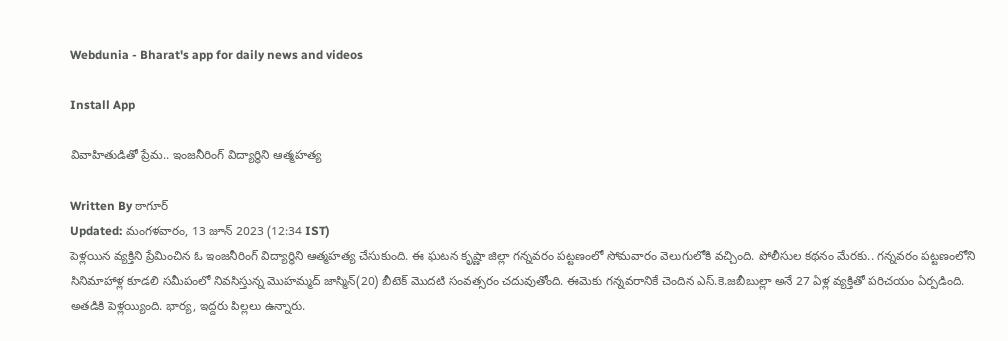Webdunia - Bharat's app for daily news and videos

Install App

వివాహితుడితో ప్రేమ.. ఇంజనీరింగ్ విద్యార్థిని ఆత్మహత్య

Written By ఠాగూర్
Updated: మంగళవారం, 13 జూన్ 2023 (12:34 IST)
పెళ్లయిన వ్యక్తిని ప్రేమించిన ఓ ఇంజనీరింగ్ విద్యార్థిని ఆత్మహత్య చేసుకుంది. ఈ ఘటన కృష్ణా జిల్లా గన్నవరం పట్టణంలో సోమవారం వెలుగులోకి వచ్చింది. పోలీసుల కథనం మేరకు.. గన్నవరం పట్టణంలోని సినిమాహాళ్ల కూడలి సమీపంలో నివసిస్తున్న మొహమ్మద్‌ జాస్మిన్‌(20) బీటెక్‌ మొదటి సంవత్సరం చదువుతోంది. ఈమెకు గన్నవరానికే చెందిన ఎస్‌.కె.జబీబుల్లా అనే 27 ఏళ్ల వ్యక్తితో పరిచయం ఏర్పడింది. అతడికి పెళ్లయ్యింది. భార్య, ఇద్దరు పిల్లలు ఉన్నారు.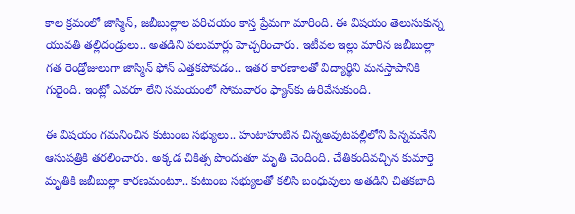కాల క్రమంలో జాస్మిన్‌, జబీబుల్లాల పరిచయం కాస్త ప్రేమగా మారింది. ఈ విషయం తెలుసుకున్న యువతి తల్లిదండ్రులు.. అతడిని పలుమార్లు హెచ్చరించారు. ఇటీవల ఇల్లు మారిన జబీబుల్లా గత రెండ్రోజులుగా జాస్మిన్‌ ఫోన్‌ ఎత్తకపోవడం.. ఇతర కారణాలతో విద్యార్థిని మనస్తాపానికి గురైంది. ఇంట్లో ఎవరూ లేని సమయంలో సోమవారం ఫ్యాన్‌కు ఉరివేసుకుంది.

ఈ విషయం గమనించిన కుటుంబ సభ్యులు.. హుటాహుటిన చిన్నఅవుటపల్లిలోని పిన్నమనేని ఆసుపత్రికి తరలించారు. అక్కడ చికిత్స పొందుతూ మృతి చెందింది. చేతికందివచ్చిన కుమార్తె మృతికి జబీబుల్లా కారణమంటూ.. కుటుంబ సభ్యులతో కలిసి బంధువులు అతడిని చితకబాది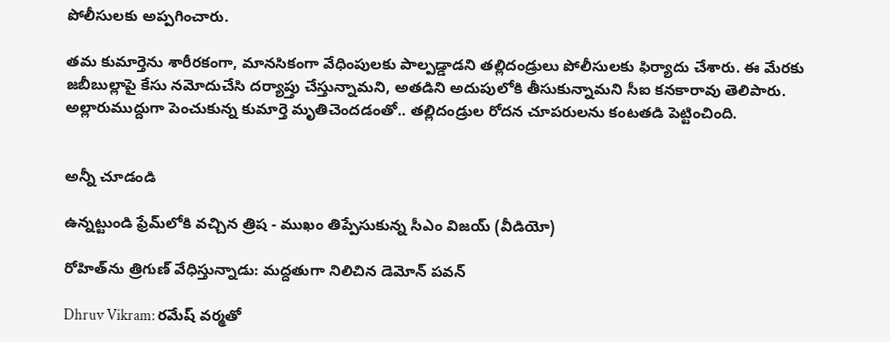పోలీసులకు అప్పగించారు.

తమ కుమార్తెను శారీరకంగా, మానసికంగా వేధింపులకు పాల్పడ్డాడని తల్లిదండ్రులు పోలీసులకు ఫిర్యాదు చేశారు. ఈ మేరకు జబీబుల్లాపై కేసు నమోదుచేసి దర్యాప్తు చేస్తున్నామని, అతడిని అదుపులోకి తీసుకున్నామని సీఐ కనకారావు తెలిపారు. అల్లారుముద్దుగా పెంచుకున్న కుమార్తె మృతిచెందడంతో.. తల్లిదండ్రుల రోదన చూపరులను కంటతడి పెట్టించింది.


అన్నీ చూడండి

ఉన్నట్టుండి ఫ్రేమ్‌లోకి వచ్చిన త్రిష - ముఖం తిప్పేసుకున్న సీఎం విజయ్ (వీడియో)

రోహిత్‌ను త్రిగుణ్ వేధిస్తున్నాడు: మద్దతుగా నిలిచిన డెమోన్ పవన్

Dhruv Vikram: రమేష్ వర్మతో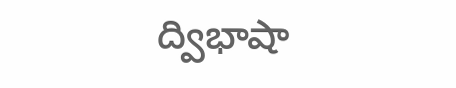ద్విభాషా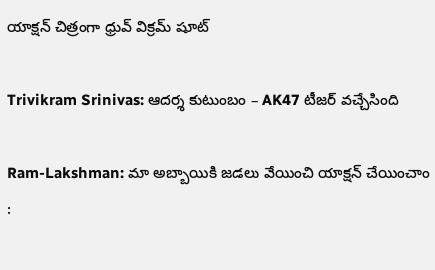యాక్షన్ చిత్రంగా ధ్రువ్ విక్రమ్ షూట్

Trivikram Srinivas: ఆదర్శ కుటుంబం – AK47 టీజర్ వచ్చేసింది

Ram-Lakshman: మా అబ్బాయికి జడలు వేయించి యాక్షన్ చేయించాం :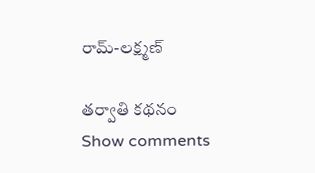రామ్-లక్ష్మణ్

తర్వాతి కథనం
Show comments